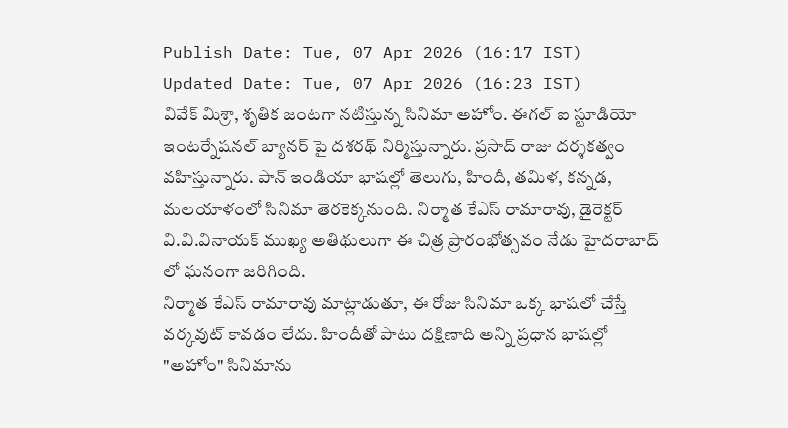Publish Date: Tue, 07 Apr 2026 (16:17 IST)
Updated Date: Tue, 07 Apr 2026 (16:23 IST)
వివేక్ మిశ్రా, శృతిక జంటగా నటిస్తున్న సినిమా అహోం. ఈగల్ ఐ స్టూడియో ఇంటర్నేషనల్ బ్యానర్ పై దశరథ్ నిర్మిస్తున్నారు. ప్రసాద్ రాజు దర్శకత్వం వహిస్తున్నారు. పాన్ ఇండియా భాషల్లో తెలుగు, హిందీ, తమిళ, కన్నడ, మలయాళంలో సినిమా తెరకెక్కనుంది. నిర్మాత కేఎస్ రామారావు, డైరెక్టర్ వి.వి.వినాయక్ ముఖ్య అతిథులుగా ఈ చిత్ర ప్రారంభోత్సవం నేడు హైదరాబాద్ లో ఘనంగా జరిగింది.
నిర్మాత కేఎస్ రామారావు మాట్లాడుతూ, ఈ రోజు సినిమా ఒక్క భాషలో చేస్తే వర్కవుట్ కావడం లేదు. హిందీతో పాటు దక్షిణాది అన్ని ప్రధాన భాషల్లో "అహోం" సినిమాను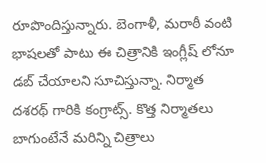రూపొందిస్తున్నారు. బెంగాళీ, మరాఠీ వంటి భాషలతో పాటు ఈ చిత్రానికి ఇంగ్లీష్ లోనూ డబ్ చేయాలని సూచిస్తున్నా. నిర్మాత దశరథ్ గారికి కంగ్రాట్స్. కొత్త నిర్మాతలు బాగుంటేనే మరిన్ని చిత్రాలు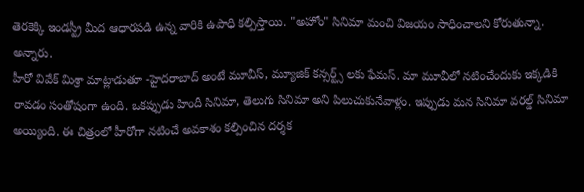తెరకెక్కి ఇండస్ట్రీ మీద ఆధారపడి ఉన్న వారికి ఉపాధి కల్పిస్తాయి. "అహోం" సినిమా మంచి విజయం సాధించాలని కోరుతున్నా. అన్నారు.
హీరో వివేక్ మిశ్రా మాట్లాడుతూ -హైదరాబాద్ అంటే మూవీస్, మ్యూజిక్ కన్సర్ట్స్ లకు ఫేమస్. మా మూవీలో నటించేందుకు ఇక్కడికి రావడం సంతోషంగా ఉంది. ఒకప్పుడు హిందీ సినిమా, తెలుగు సినిమా అని పిలుచుకునేవాళ్లం. ఇప్పుడు మన సినిమా వరల్డ్ సినిమా అయ్యింది. ఈ చిత్రంలో హీరోగా నటించే అవకాశం కల్పించిన దర్శక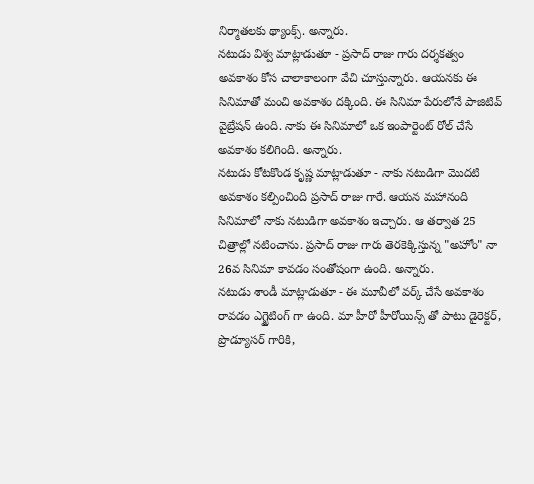నిర్మాతలకు థ్యాంక్స్. అన్నారు.
నటుడు విశ్వ మాట్లాడుతూ - ప్రసాద్ రాజు గారు దర్శకత్వం అవకాశం కోస చాలాకాలంగా వేచి చూస్తున్నారు. ఆయనకు ఈ సినిమాతో మంచి అవకాశం దక్కింది. ఈ సినిమా పేరులోనే పాజిటివ్ వైబ్రేషన్ ఉంది. నాకు ఈ సినిమాలో ఒక ఇంపార్టెంట్ రోల్ చేసే అవకాశం కలిగింది. అన్నారు.
నటుడు కోటకొండ కృష్ణ మాట్లాడుతూ - నాకు నటుడిగా మొదటి అవకాశం కల్పించింది ప్రసాద్ రాజు గారే. ఆయన మహానంది సినిమాలో నాకు నటుడిగా అవకాశం ఇచ్చారు. ఆ తర్వాత 25 చిత్రాల్లో నటించాను. ప్రసాద్ రాజు గారు తెరకెక్కిస్తున్న "అహోం" నా 26వ సినిమా కావడం సంతోషంగా ఉంది. అన్నారు.
నటుడు శాండీ మాట్లాడుతూ - ఈ మూవీలో వర్క్ చేసే అవకాశం రావడం ఎగ్జైటింగ్ గా ఉంది. మా హీరో హీరోయిన్స్ తో పాటు డైరెక్టర్, ప్రొడ్యూసర్ గారికి,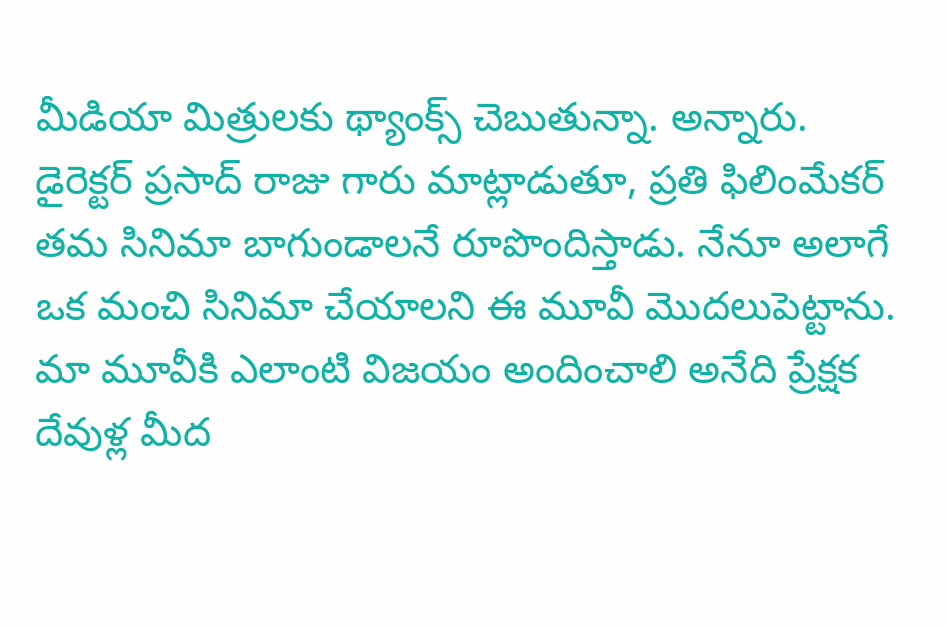మీడియా మిత్రులకు థ్యాంక్స్ చెబుతున్నా. అన్నారు.
డైరెక్టర్ ప్రసాద్ రాజు గారు మాట్లాడుతూ, ప్రతి ఫిలింమేకర్ తమ సినిమా బాగుండాలనే రూపొందిస్తాడు. నేనూ అలాగే ఒక మంచి సినిమా చేయాలని ఈ మూవీ మొదలుపెట్టాను. మా మూవీకి ఎలాంటి విజయం అందించాలి అనేది ప్రేక్షక దేవుళ్ల మీద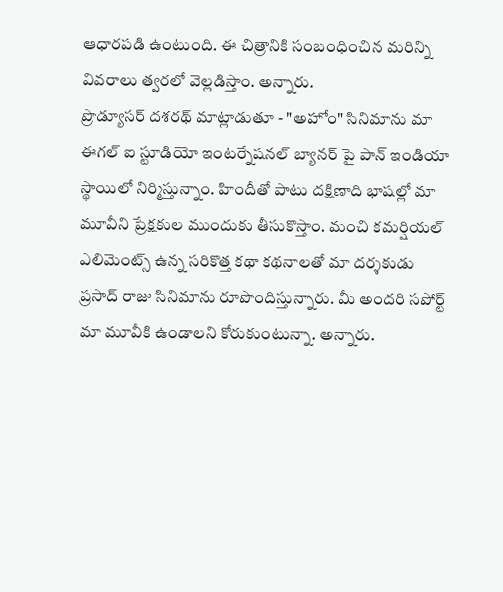ఆధారపడి ఉంటుంది. ఈ చిత్రానికి సంబంధించిన మరిన్ని వివరాలు త్వరలో వెల్లడిస్తాం. అన్నారు.
ప్రొడ్యూసర్ దశరథ్ మాట్లాడుతూ - "అహోం" సినిమాను మా ఈగల్ ఐ స్టూడియో ఇంటర్నేషనల్ బ్యానర్ పై పాన్ ఇండియా స్థాయిలో నిర్మిస్తున్నాం. హిందీతో పాటు దక్షిణాది భాషల్లో మా మూవీని ప్రేక్షకుల ముందుకు తీసుకొస్తాం. మంచి కమర్షియల్ ఎలిమెంట్స్ ఉన్న సరికొత్త కథా కథనాలతో మా దర్శకుడు ప్రసాద్ రాజు సినిమాను రూపొందిస్తున్నారు. మీ అందరి సపోర్ట్ మా మూవీకి ఉండాలని కోరుకుంటున్నా. అన్నారు.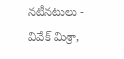నటీనటులు - వివేక్ మిశ్రా,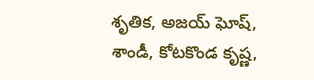శృతిక, అజయ్ ఘోష్, శాండీ, కోటకొండ కృష్ణ,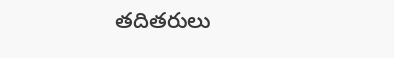తదితరులు